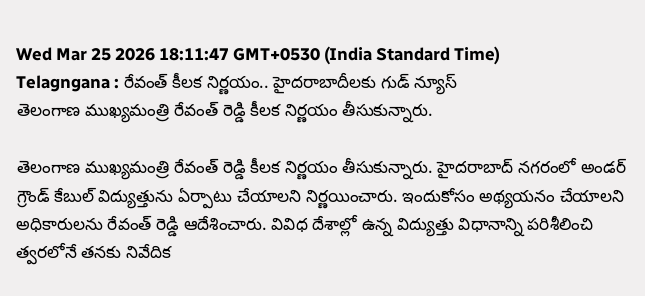Wed Mar 25 2026 18:11:47 GMT+0530 (India Standard Time)
Telagngana : రేవంత్ కీలక నిర్ణయం.. హైదరాబాదీలకు గుడ్ న్యూస్
తెలంగాణ ముఖ్యమంత్రి రేవంత్ రెడ్డి కీలక నిర్ణయం తీసుకున్నారు.

తెలంగాణ ముఖ్యమంత్రి రేవంత్ రెడ్డి కీలక నిర్ణయం తీసుకున్నారు. హైదరాబాద్ నగరంలో అండర్ గ్రౌండ్ కేబుల్ విద్యుత్తును ఏర్పాటు చేయాలని నిర్ణయించారు. ఇందుకోసం అథ్యయనం చేయాలని అధికారులను రేవంత్ రెడ్డి ఆదేశించారు. వివిధ దేశాల్లో ఉన్న విద్యుత్తు విధానాన్ని పరిశీలించి త్వరలోనే తనకు నివేదిక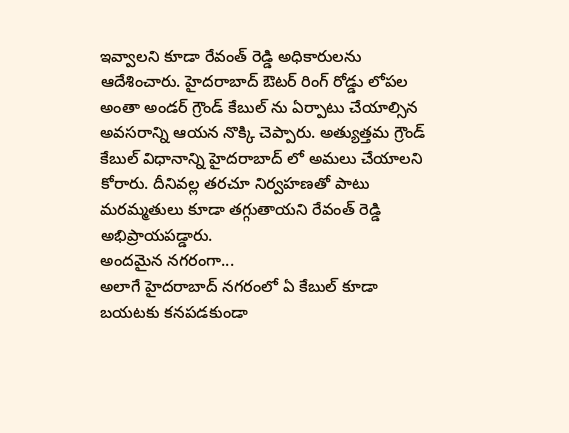ఇవ్వాలని కూడా రేవంత్ రెడ్డి అధికారులను ఆదేశించారు. హైదరాబాద్ ఔటర్ రింగ్ రోడ్డు లోపల అంతా అండర్ గ్రౌండ్ కేబుల్ ను ఏర్పాటు చేయాల్సిన అవసరాన్ని ఆయన నొక్కి చెప్పారు. అత్యుత్తమ గ్రౌండ్ కేబుల్ విధానాన్ని హైదరాబాద్ లో అమలు చేయాలని కోరారు. దీనివల్ల తరచూ నిర్వహణతో పాటు మరమ్మతులు కూడా తగ్గుతాయని రేవంత్ రెడ్డి అభిప్రాయపడ్డారు.
అందమైన నగరంగా...
అలాగే హైదరాబాద్ నగరంలో ఏ కేబుల్ కూడా బయటకు కనపడకుండా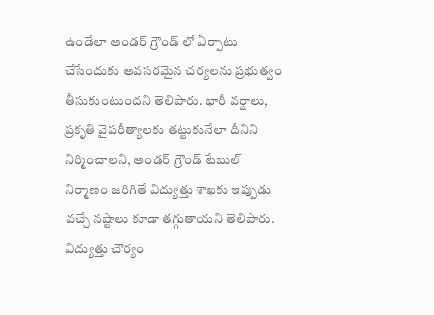ఉండేలా అండర్ గ్రౌండ్ లో ఏర్పాటు చేసేందుకు అవసరమైన చర్యలను ప్రభుత్వం తీసుకుంటుందని తెలిపారు. భారీ వర్షాలు, ప్రకృతి వైపరీత్యాలకు తట్టుకునేలా దీనిని నిర్మించాలని, అండర్ గ్రౌండ్ టేబుల్ నిర్మాణం జరిగితే విద్యుత్తు శాఖకు ఇప్పుడు వచ్చే నష్టాలు కూడా తగ్గుతాయని తెలిపారు. విద్యుత్తు చౌర్యం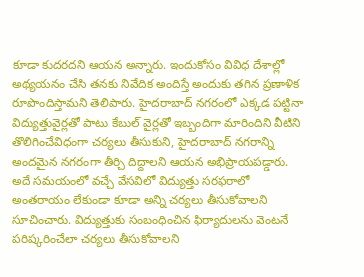కూడా కుదరదని ఆయన అన్నారు. ఇందుకోసం వివిధ దేశాల్లో అథ్యయనం చేసి తనకు నివేదిక అందిస్తే అందుకు తగిన ప్రణాళిక రూపొందిస్తామని తెలిపారు. హైదరాబాద్ నగరంలో ఎక్కడ పట్టినా విద్యుత్తువైర్లతో పాటు కేబుల్ వైర్లతో ఇబ్బందిగా మారిందిని వీటిని తొలిగించేవిధంగా చర్యలు తీసుకుని, హైదరాబాద్ నగరాన్ని అందమైన నగరంగా తీర్చి దిద్దాలని ఆయన అభిప్రాయపడ్డారు. అదే సమయంలో వచ్చే వేసవిలో విద్యుత్తు సరఫరాలో అంతరాయం లేకుండా కూడా అన్ని చర్యలు తీసుకోవాలని సూచించారు. విద్యుత్తుకు సంబంధించిన ఫిర్యాదులను వెంటనే పరిష్కరించేలా చర్యలు తీసుకోవాలని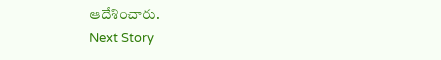ఆదేశించారు.
Next Story